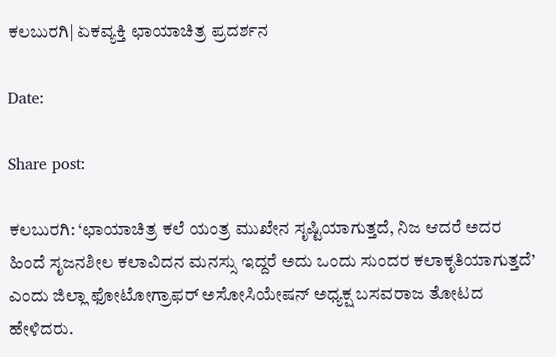ಕಲಬುರಗಿ| ಏಕವ್ಯಕ್ತಿ ಛಾಯಾಚಿತ್ರ ಪ್ರದರ್ಶನ

Date:

Share post:

ಕಲಬುರಗಿ: ‘ಛಾಯಾಚಿತ್ರ ಕಲೆ ಯಂತ್ರ ಮುಖೇನ ಸೃಷ್ಟಿಯಾಗುತ್ತದೆ, ನಿಜ ಆದರೆ ಅದರ ಹಿಂದೆ ಸೃಜನಶೀಲ ಕಲಾವಿದನ ಮನಸ್ಸು ಇದ್ದರೆ ಅದು ಒಂದು ಸುಂದರ ಕಲಾಕೃತಿಯಾಗುತ್ತದೆ’ ಎಂದು ಜಿಲ್ಲಾ ಫೋಟೋಗ್ರಾಫರ್ ಅಸೋಸಿಯೇಷನ್ ಅಧ್ಯಕ್ಷ ಬಸವರಾಜ ತೋಟದ ಹೇಳಿದರು.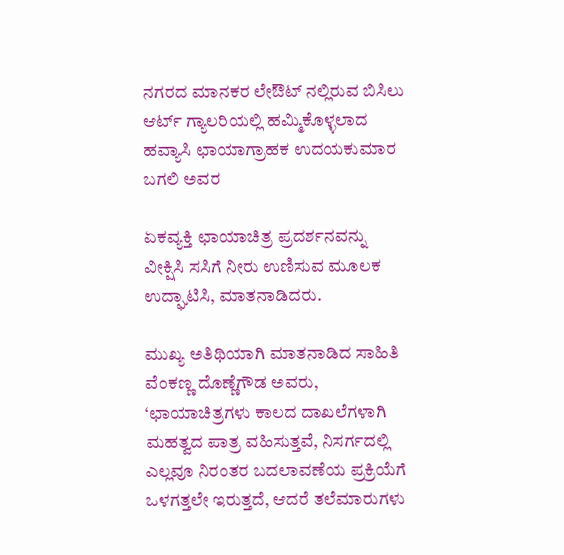ನಗರದ ಮಾನಕರ ಲೇಔಟ್ ನಲ್ಲಿರುವ ಬಿಸಿಲು ಆರ್ಟ್ ಗ್ಯಾಲರಿಯಲ್ಲಿ ಹಮ್ಮಿಕೊಳ್ಳಲಾದ ಹವ್ಯಾಸಿ ಛಾಯಾಗ್ರಾಹಕ ಉದಯಕುಮಾರ ಬಗಲಿ ಅವರ

ಏಕವ್ಯಕ್ತಿ ಛಾಯಾಚಿತ್ರ ಪ್ರದರ್ಶನವನ್ನು ವೀಕ್ಷಿಸಿ ಸಸಿಗೆ ನೀರು ಉಣಿಸುವ ಮೂಲಕ ಉದ್ಘಾಟಿಸಿ, ಮಾತನಾಡಿದರು.

ಮುಖ್ಯ ಅತಿಥಿಯಾಗಿ ಮಾತನಾಡಿದ ಸಾಹಿತಿ ವೆಂಕಣ್ಣ ದೊಣ್ಣೆಗೌಡ ಅವರು, ‘ಛಾಯಾಚಿತ್ರಗಳು ಕಾಲದ ದಾಖಲೆಗಳಾಗಿ ಮಹತ್ವದ ಪಾತ್ರ ವಹಿಸುತ್ತವೆ, ನಿಸರ್ಗದಲ್ಲಿ ಎಲ್ಲವೂ ನಿರಂತರ ಬದಲಾವಣೆಯ ಪ್ರಕ್ರಿಯೆಗೆ ಒಳಗತ್ತಲೇ ಇರುತ್ತದೆ, ಆದರೆ ತಲೆಮಾರುಗಳು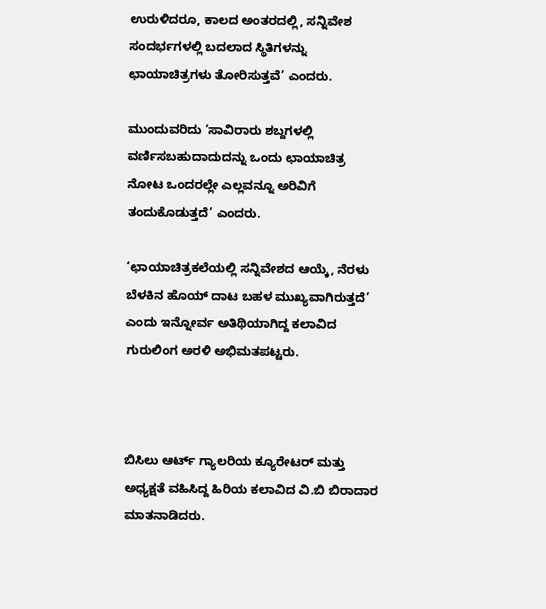ಉರುಳಿದರೂ, ಕಾಲದ ಅಂತರದಲ್ಲಿ, ಸನ್ನಿವೇಶ ಸಂದರ್ಭಗಳಲ್ಲಿ ಬದಲಾದ ಸ್ಥಿತಿಗಳನ್ನು ಛಾಯಾಚಿತ್ರಗಳು ತೋರಿಸುತ್ತವೆ’ ಎಂದರು.

ಮುಂದುವರಿದು ‘ಸಾವಿರಾರು ಶಬ್ದಗಳಲ್ಲಿ ವರ್ಣಿಸಬಹುದಾದುದನ್ನು ಒಂದು ಛಾಯಾಚಿತ್ರ ನೋಟ ಒಂದರಲ್ಲೇ ಎಲ್ಲವನ್ನೂ ಅರಿವಿಗೆ ತಂದುಕೊಡುತ್ತದೆ’ ಎಂದರು.

‘ಛಾಯಾಚಿತ್ರಕಲೆಯಲ್ಲಿ ಸನ್ನಿವೇಶದ ಆಯ್ಕೆ, ನೆರಳು ಬೆಳಕಿನ ಹೊಯ್ ದಾಟ ಬಹಳ ಮುಖ್ಯವಾಗಿರುತ್ತದೆ’ ಎಂದು ಇನ್ನೋರ್ವ ಅತಿಥಿಯಾಗಿದ್ದ ಕಲಾವಿದ ಗುರುಲಿಂಗ ಅರಳಿ ಅಭಿಮತಪಟ್ಟರು.



ಬಿಸಿಲು ಆರ್ಟ್ ಗ್ಯಾಲರಿಯ ಕ್ಯೂರೇಟರ್ ಮತ್ತು ಅಧ್ಯಕ್ಷತೆ ವಹಿಸಿದ್ದ ಹಿರಿಯ ಕಲಾವಿದ ವಿ.ಬಿ ಬಿರಾದಾರ ಮಾತನಾಡಿದರು.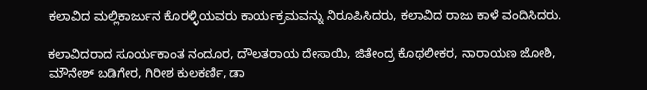ಕಲಾವಿದ ಮಲ್ಲಿಕಾರ್ಜುನ ಕೊರಳ್ಳಿಯವರು ಕಾರ್ಯಕ್ರಮವನ್ನು ನಿರೂಪಿಸಿದರು, ಕಲಾವಿದ ರಾಜು ಕಾಳೆ ವಂದಿಸಿದರು.

ಕಲಾವಿದರಾದ ಸೂರ್ಯಕಾಂತ ನಂದೂರ, ದೌಲತರಾಯ ದೇಸಾಯಿ, ಜಿತೇಂದ್ರ ಕೊಥಲೀಕರ, ನಾರಾಯಣ ಜೋಶಿ, ಮೌನೇಶ್ ಬಡಿಗೇರ, ಗಿರೀಶ ಕುಲಕರ್ಣಿ, ಡಾ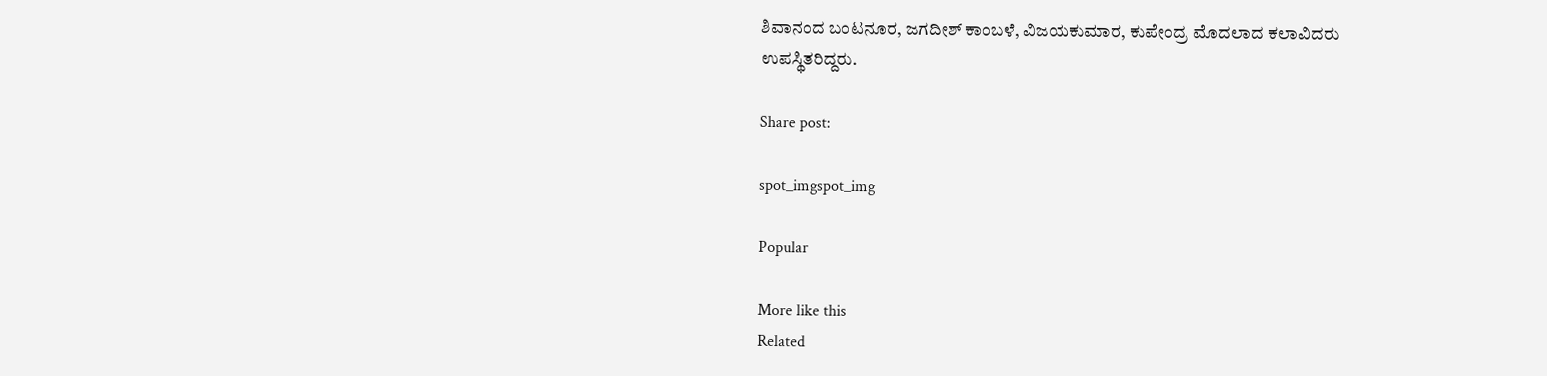ಶಿವಾನಂದ ಬಂಟನೂರ, ಜಗದೀಶ್ ಕಾಂಬಳೆ, ವಿಜಯಕುಮಾರ, ಕುಪೇಂದ್ರ ಮೊದಲಾದ ಕಲಾವಿದರು ಉಪಸ್ಥಿತರಿದ್ದರು.

Share post:

spot_imgspot_img

Popular

More like this
Related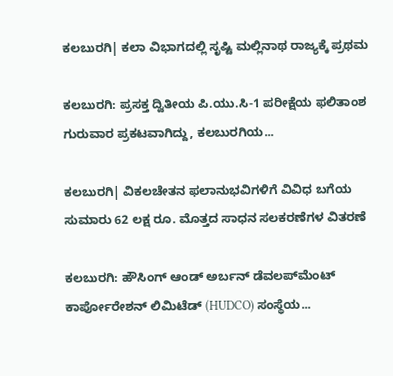ಕಲಬುರಗಿ| ಕಲಾ ವಿಭಾಗದಲ್ಲಿ ಸೃಷ್ಟಿ ಮಲ್ಲಿನಾಥ ರಾಜ್ಯಕ್ಕೆ ಪ್ರಥಮ

ಕಲಬುರಗಿ: ಪ್ರಸಕ್ತ ದ್ವಿತೀಯ ಪಿ.ಯು.ಸಿ-1 ಪರೀಕ್ಷೆಯ ಫಲಿತಾಂಶ ಗುರುವಾರ ಪ್ರಕಟವಾಗಿದ್ದು, ಕಲಬುರಗಿಯ...

ಕಲಬುರಗಿ| ವಿಕಲಚೇತನ ಫಲಾನುಭವಿಗಳಿಗೆ ವಿವಿಧ ಬಗೆಯ ಸುಮಾರು 62 ಲಕ್ಷ ರೂ. ಮೊತ್ತದ ಸಾಧನ ಸಲಕರಣೆಗಳ ವಿತರಣೆ

ಕಲಬುರಗಿ: ಹೌಸಿಂಗ್ ಆಂಡ್ ಅರ್ಬನ್ ಡೆವಲಪ್‍ಮೆಂಟ್ ಕಾರ್ಪೋರೇಶನ್ ಲಿಮಿಟೆಡ್ (HUDCO) ಸಂಸ್ಥೆಯ...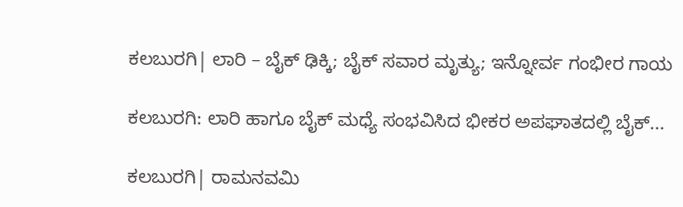ಕಲಬುರಗಿ| ಲಾರಿ – ಬೈಕ್ ಢಿಕ್ಕಿ; ಬೈಕ್ ಸವಾರ ಮೃತ್ಯು; ಇನ್ನೋರ್ವ ಗಂಭೀರ ಗಾಯ

ಕಲಬುರಗಿ: ಲಾರಿ ಹಾಗೂ ಬೈಕ್ ಮಧ್ಯೆ ಸಂಭವಿಸಿದ ಭೀಕರ ಅಪಘಾತದಲ್ಲಿ ಬೈಕ್...

ಕಲಬುರಗಿ| ರಾಮನವಮಿ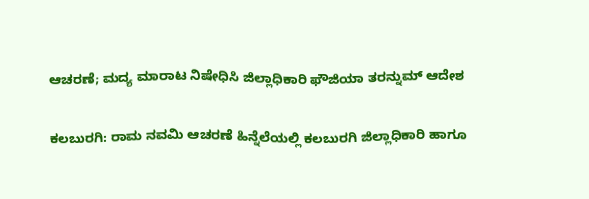ಆಚರಣೆ; ಮದ್ಯ ಮಾರಾಟ ನಿಷೇಧಿಸಿ ಜಿಲ್ಲಾಧಿಕಾರಿ ಫೌಜಿಯಾ ತರನ್ನುಮ್ ಆದೇಶ

ಕಲಬುರಗಿ: ರಾಮ ನವಮಿ ಆಚರಣೆ ಹಿನ್ನೆಲೆಯಲ್ಲಿ ಕಲಬುರಗಿ ಜಿಲ್ಲಾಧಿಕಾರಿ ಹಾಗೂ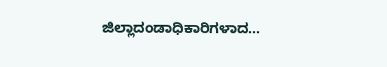ಜಿಲ್ಲಾದಂಡಾಧಿಕಾರಿಗಳಾದ...